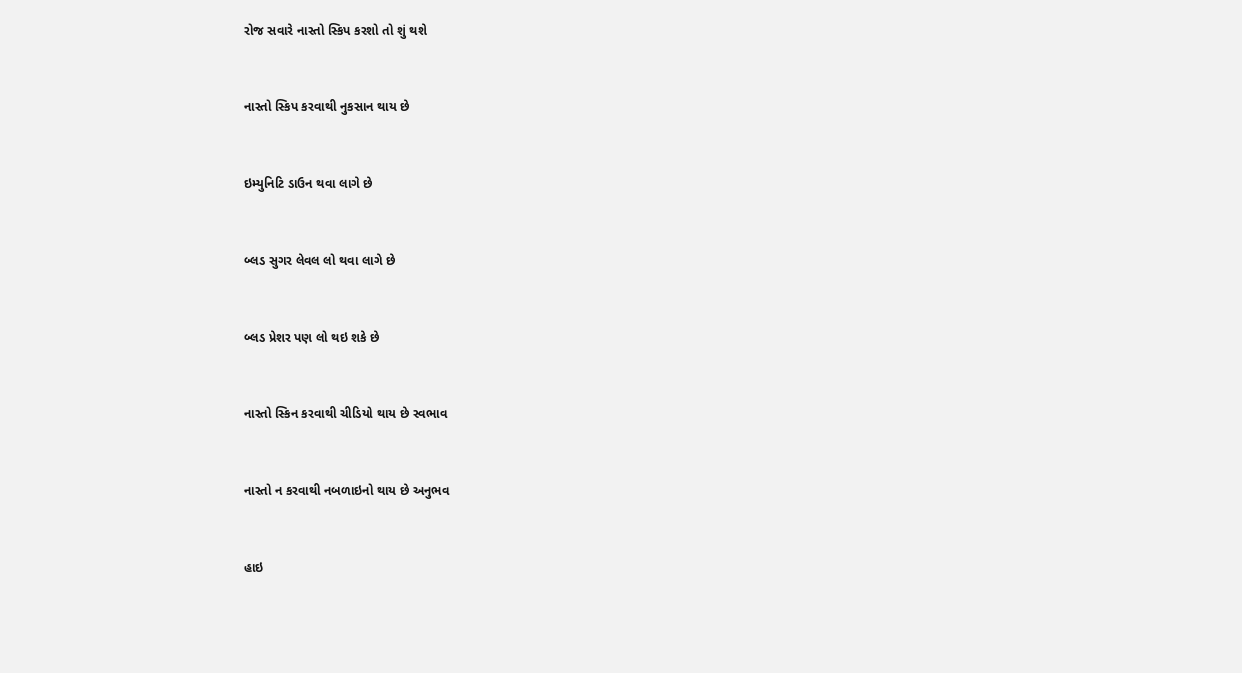રોજ સવારે નાસ્તો સ્કિપ કરશો તો શું થશે



નાસ્તો સ્કિપ કરવાથી નુકસાન થાય છે



ઇમ્યુનિટિ ડાઉન થવા લાગે છે



બ્લડ સુગર લેવલ લો થવા લાગે છે



બ્લડ પ્રેશર પણ લો થઇ શકે છે



નાસ્તો સ્કિન કરવાથી ચીડિયો થાય છે સ્વભાવ



નાસ્તો ન કરવાથી નબળાઇનો થાય છે અનુભવ



હાઇ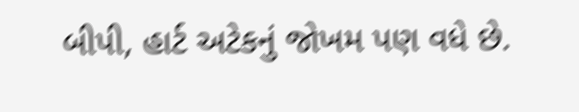બીપી, હાર્ટ અટેકનું જોખમ પણ વધે છે.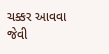ચક્કર આવવા જેવી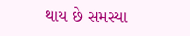થાય છે સમસ્યા